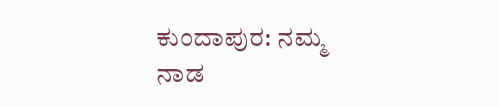ಕುಂದಾಪುರ: ನಮ್ಮ ನಾಡ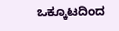ಒಕ್ಕೂಟದಿಂದ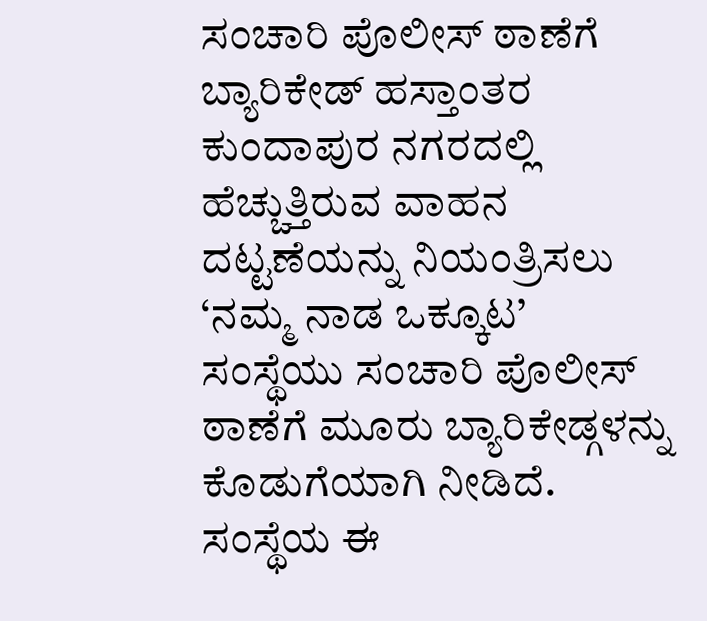ಸಂಚಾರಿ ಪೊಲೀಸ್ ಠಾಣೆಗೆ ಬ್ಯಾರಿಕೇಡ್ ಹಸ್ತಾಂತರ
ಕುಂದಾಪುರ ನಗರದಲ್ಲಿ ಹೆಚ್ಚುತ್ತಿರುವ ವಾಹನ ದಟ್ಟಣೆಯನ್ನು ನಿಯಂತ್ರಿಸಲು ‘ನಮ್ಮ ನಾಡ ಒಕ್ಕೂಟ’ ಸಂಸ್ಥೆಯು ಸಂಚಾರಿ ಪೊಲೀಸ್ ಠಾಣೆಗೆ ಮೂರು ಬ್ಯಾರಿಕೇಡ್ಗಳನ್ನು ಕೊಡುಗೆಯಾಗಿ ನೀಡಿದೆ. ಸಂಸ್ಥೆಯ ಈ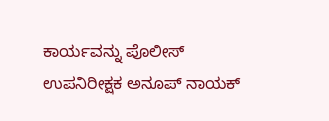ಕಾರ್ಯವನ್ನು ಪೊಲೀಸ್ ಉಪನಿರೀಕ್ಷಕ ಅನೂಪ್ ನಾಯಕ್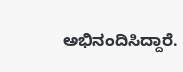ಅಭಿನಂದಿಸಿದ್ದಾರೆ.